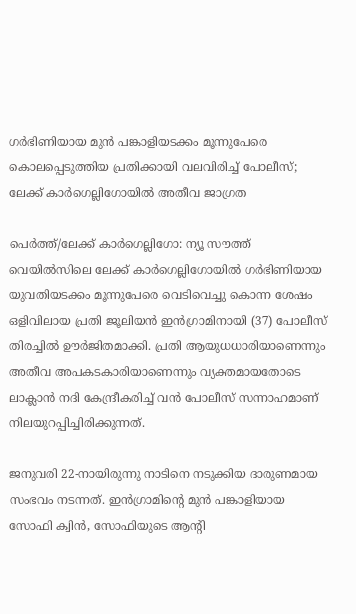ഗർഭിണിയായ മുൻ പങ്കാളിയടക്കം മൂന്നുപേരെ കൊലപ്പെടുത്തിയ പ്രതിക്കായി വലവിരിച്ച് പോലീസ്; ലേക്ക് കാർഗെല്ലിഗോയിൽ അതീവ ജാഗ്രത

പെർത്ത്/ലേക്ക് കാർഗെല്ലിഗോ: ന്യൂ സൗത്ത് വെയിൽസിലെ ലേക്ക് കാർഗെല്ലിഗോയിൽ ഗർഭിണിയായ യുവതിയടക്കം മൂന്നുപേരെ വെടിവെച്ചു കൊന്ന ശേഷം ഒളിവിലായ പ്രതി ജൂലിയൻ ഇൻഗ്രാമിനായി (37) പോലീസ് തിരച്ചിൽ ഊർജിതമാക്കി. പ്രതി ആയുധധാരിയാണെന്നും അതീവ അപകടകാരിയാണെന്നും വ്യക്തമായതോടെ ലാക്ലാൻ നദി കേന്ദ്രീകരിച്ച് വൻ പോലീസ് സന്നാഹമാണ് നിലയുറപ്പിച്ചിരിക്കുന്നത്.

ജനുവരി 22-നായിരുന്നു നാടിനെ നടുക്കിയ ദാരുണമായ സംഭവം നടന്നത്. ഇൻഗ്രാമിന്റെ മുൻ പങ്കാളിയായ സോഫി ക്വിൻ, സോഫിയുടെ ആന്റി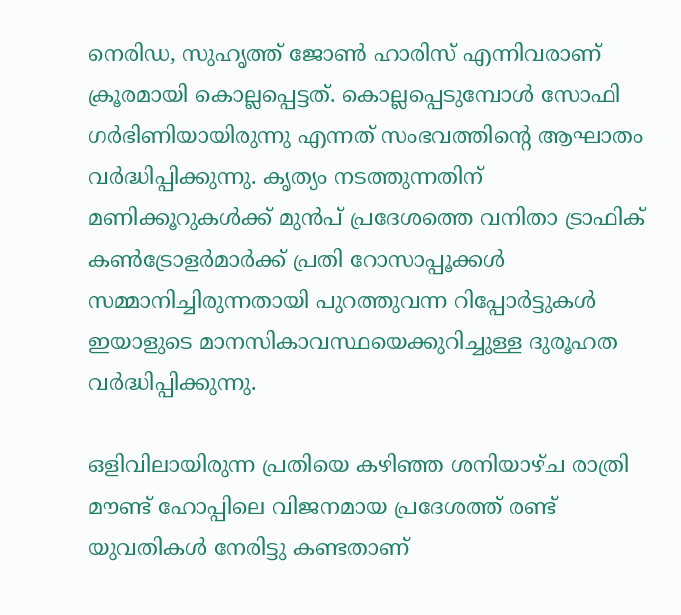നെരിഡ, സുഹൃത്ത് ജോൺ ഹാരിസ് എന്നിവരാണ് ക്രൂരമായി കൊല്ലപ്പെട്ടത്. കൊല്ലപ്പെടുമ്പോൾ സോഫി ഗർഭിണിയായിരുന്നു എന്നത് സംഭവത്തിന്റെ ആഘാതം വർദ്ധിപ്പിക്കുന്നു. കൃത്യം നടത്തുന്നതിന് മണിക്കൂറുകൾക്ക് മുൻപ് പ്രദേശത്തെ വനിതാ ട്രാഫിക് കൺട്രോളർമാർക്ക് പ്രതി റോസാപ്പൂക്കൾ സമ്മാനിച്ചിരുന്നതായി പുറത്തുവന്ന റിപ്പോർട്ടുകൾ ഇയാളുടെ മാനസികാവസ്ഥയെക്കുറിച്ചുള്ള ദുരൂഹത വർദ്ധിപ്പിക്കുന്നു.

ഒളിവിലായിരുന്ന പ്രതിയെ കഴിഞ്ഞ ശനിയാഴ്ച രാത്രി മൗണ്ട് ഹോപ്പിലെ വിജനമായ പ്രദേശത്ത് രണ്ട് യുവതികൾ നേരിട്ടു കണ്ടതാണ്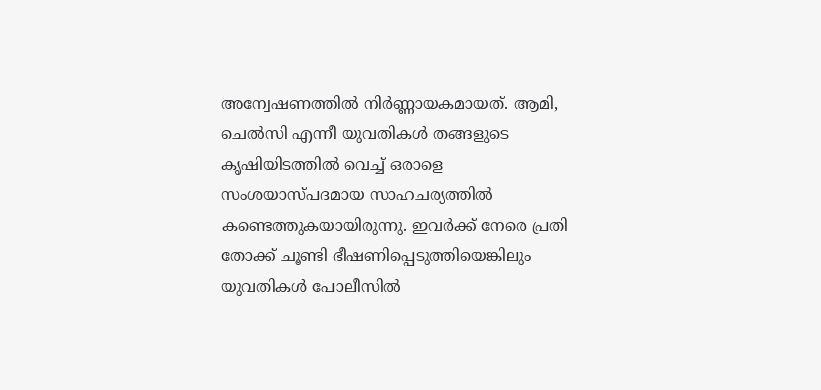അന്വേഷണത്തിൽ നിർണ്ണായകമായത്. ആമി, ചെൽസി എന്നീ യുവതികൾ തങ്ങളുടെ കൃഷിയിടത്തിൽ വെച്ച് ഒരാളെ സംശയാസ്പദമായ സാഹചര്യത്തിൽ കണ്ടെത്തുകയായിരുന്നു. ഇവർക്ക് നേരെ പ്രതി തോക്ക് ചൂണ്ടി ഭീഷണിപ്പെടുത്തിയെങ്കിലും യുവതികൾ പോലീസിൽ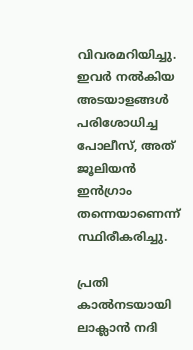വിവരമറിയിച്ചു. ഇവർ നൽകിയ അടയാളങ്ങൾ പരിശോധിച്ച പോലീസ്, അത് ജൂലിയൻ ഇൻഗ്രാം തന്നെയാണെന്ന് സ്ഥിരീകരിച്ചു.

പ്രതി കാൽനടയായി ലാക്ലാൻ നദി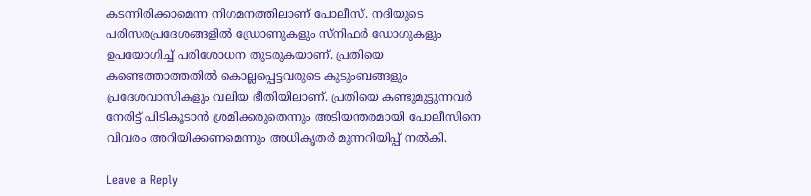കടന്നിരിക്കാമെന്ന നിഗമനത്തിലാണ് പോലീസ്. നദിയുടെ പരിസരപ്രദേശങ്ങളിൽ ഡ്രോണുകളും സ്നിഫർ ഡോഗുകളും ഉപയോഗിച്ച് പരിശോധന തുടരുകയാണ്. പ്രതിയെ കണ്ടെത്താത്തതിൽ കൊല്ലപ്പെട്ടവരുടെ കുടുംബങ്ങളും പ്രദേശവാസികളും വലിയ ഭീതിയിലാണ്. പ്രതിയെ കണ്ടുമുട്ടുന്നവർ നേരിട്ട് പിടികൂടാൻ ശ്രമിക്കരുതെന്നും അടിയന്തരമായി പോലീസിനെ വിവരം അറിയിക്കണമെന്നും അധികൃതർ മുന്നറിയിപ്പ് നൽകി.

Leave a Reply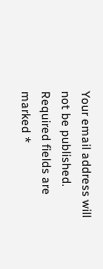Your email address will not be published. Required fields are marked *